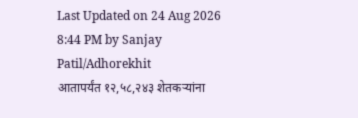Last Updated on 24 Aug 2026 8:44 PM by Sanjay Patil/Adhorekhit
आतापर्यंत १२,५८,२४३ शेतकऱ्यांना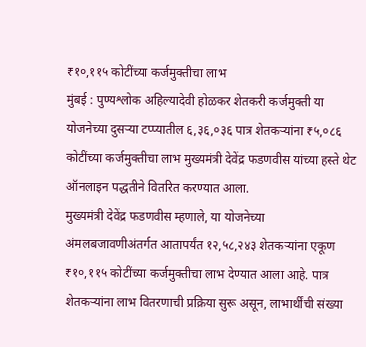₹१०,११५ कोटींच्या कर्जमुक्तीचा लाभ
मुंबई : पुण्यश्लोक अहिल्यादेवी होळकर शेतकरी कर्जमुक्ती या योजनेच्या दुसऱ्या टप्प्यातील ६,३६,०३६ पात्र शेतकऱ्यांना ₹५,०८६ कोटींच्या कर्जमुक्तीचा लाभ मुख्यमंत्री देवेंद्र फडणवीस यांच्या हस्ते थेट ऑनलाइन पद्धतीने वितरित करण्यात आला.
मुख्यमंत्री देवेंद्र फडणवीस म्हणाले, या योजनेच्या अंमलबजावणीअंतर्गत आतापर्यंत १२,५८,२४३ शेतकऱ्यांना एकूण ₹१०,११५ कोटींच्या कर्जमुक्तीचा लाभ देण्यात आला आहे. पात्र शेतकऱ्यांना लाभ वितरणाची प्रक्रिया सुरू असून, लाभार्थींची संख्या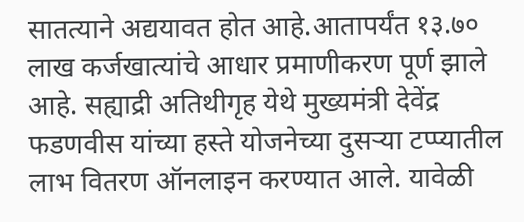सातत्याने अद्ययावत होत आहे.आतापर्यंत १३.७० लाख कर्जखात्यांचे आधार प्रमाणीकरण पूर्ण झाले आहे. सह्याद्री अतिथीगृह येथे मुख्यमंत्री देवेंद्र फडणवीस यांच्या हस्ते योजनेच्या दुसऱ्या टप्प्यातील लाभ वितरण ऑनलाइन करण्यात आले. यावेळी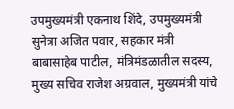उपमुख्यमंत्री एकनाथ शिंदे, उपमुख्यमंत्री सुनेत्रा अजित पवार, सहकार मंत्री बाबासाहेब पाटील, मंत्रिमंडळातील सदस्य, मुख्य सचिव राजेश अग्रवाल, मुख्यमंत्री यांचे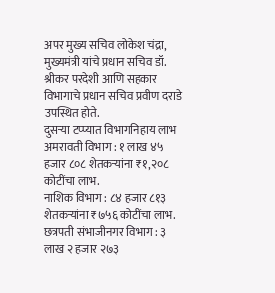अपर मुख्य सचिव लोकेश चंद्रा, मुख्यमंत्री यांचे प्रधान सचिव डॉ. श्रीकर परदेशी आणि सहकार विभागाचे प्रधान सचिव प्रवीण दराडे उपस्थित होते.
दुसऱ्या टप्प्यात विभागनिहाय लाभ
अमरावती विभाग : १ लाख ४५ हजार ८०८ शेतकऱ्यांना ₹१,२०८ कोटींचा लाभ.
नाशिक विभाग : ८४ हजार ८१३ शेतकऱ्यांना ₹७५६ कोटींचा लाभ.
छत्रपती संभाजीनगर विभाग : ३ लाख २ हजार २७३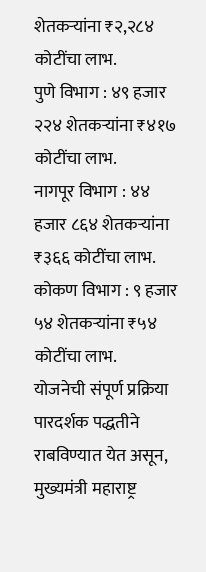शेतकऱ्यांना ₹२,२८४ कोटींचा लाभ.
पुणे विभाग : ४९ हजार २२४ शेतकऱ्यांना ₹४१७ कोटींचा लाभ.
नागपूर विभाग : ४४ हजार ८६४ शेतकऱ्यांना ₹३६६ कोटींचा लाभ.
कोकण विभाग : ९ हजार ५४ शेतकऱ्यांना ₹५४ कोटींचा लाभ.
योजनेची संपूर्ण प्रक्रिया पारदर्शक पद्धतीने राबविण्यात येत असून, मुख्यमंत्री महाराष्ट्र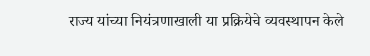राज्य यांच्या नियंत्रणाखाली या प्रक्रियेचे व्यवस्थापन केले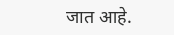जात आहे.